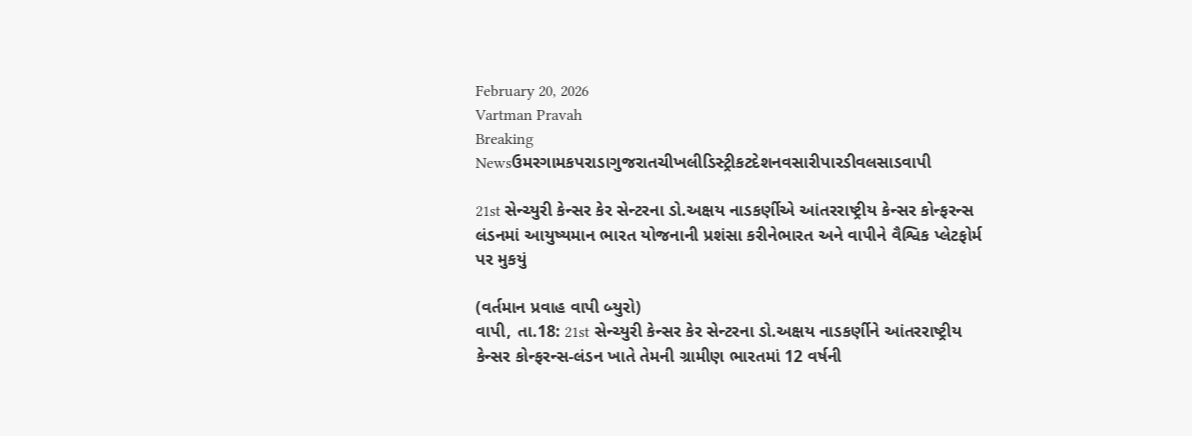February 20, 2026
Vartman Pravah
Breaking Newsઉમરગામકપરાડાગુજરાતચીખલીડિસ્ટ્રીકટદેશનવસારીપારડીવલસાડવાપી

21st સેન્‍ચ્‍યુરી કેન્‍સર કેર સેન્‍ટરના ડો.અક્ષય નાડકર્ણીએ આંતરરાષ્‍ટ્રીય કેન્‍સર કોન્ફરન્સ લંડનમાં આયુષ્‍યમાન ભારત યોજનાની પ્રશંસા કરીનેભારત અને વાપીને વૈશ્વિક પ્‍લેટફોર્મ પર મુકયું

(વર્તમાન પ્રવાહ વાપી બ્‍યુરો)
વાપી, તા.18: 21st સેન્‍ચ્‍યુરી કેન્‍સર કેર સેન્‍ટરના ડો.અક્ષય નાડકર્ણીને આંતરરાષ્‍ટ્રીય કેન્‍સર કોન્ફરન્સ-લંડન ખાતે તેમની ગ્રામીણ ભારતમાં 12 વર્ષની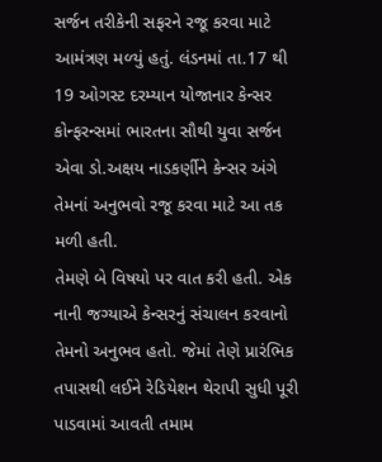સર્જન તરીકેની સફરને રજૂ કરવા માટે આમંત્રણ મળ્‍યું હતું. લંડનમાં તા.17 થી 19 ઓગસ્‍ટ દરમ્‍યાન યોજાનાર કેન્‍સર કોન્ફરન્સમાં ભારતના સૌથી યુવા સર્જન એવા ડો.અક્ષય નાડકર્ણીને કેન્‍સર અંગે તેમનાં અનુભવો રજૂ કરવા માટે આ તક મળી હતી.
તેમણે બે વિષયો પર વાત કરી હતી. એક નાની જગ્‍યાએ કેન્‍સરનું સંચાલન કરવાનો તેમનો અનુભવ હતો. જેમાં તેણે પ્રારંભિક તપાસથી લઈને રેડિયેશન થેરાપી સુધી પૂરી પાડવામાં આવતી તમામ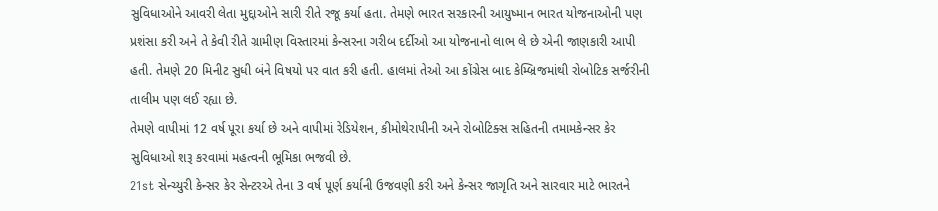સુવિધાઓને આવરી લેતા મુદ્દાઓને સારી રીતે રજૂ કર્યા હતા. તેમણે ભારત સરકારની આયુષ્‍માન ભારત યોજનાઓની પણ પ્રશંસા કરી અને તે કેવી રીતે ગ્રામીણ વિસ્‍તારમાં કેન્‍સરના ગરીબ દર્દીઓ આ યોજનાનો લાભ લે છે એની જાણકારી આપી હતી. તેમણે 20 મિનીટ સુધી બંને વિષયો પર વાત કરી હતી. હાલમાં તેઓ આ કોંગ્રેસ બાદ કેમ્‍બ્રિજમાંથી રોબોટિક સર્જરીની તાલીમ પણ લઈ રહ્યા છે.
તેમણે વાપીમાં 12 વર્ષ પૂરા કર્યા છે અને વાપીમાં રેડિયેશન, કીમોથેરાપીની અને રોબોટિક્‍સ સહિતની તમામકેન્‍સર કેર સુવિધાઓ શરૂ કરવામાં મહત્‍વની ભૂમિકા ભજવી છે.
21st સેન્‍ચ્‍યુરી કેન્‍સર કેર સેન્‍ટરએ તેના 3 વર્ષ પૂર્ણ કર્યાની ઉજવણી કરી અને કેન્‍સર જાગૃતિ અને સારવાર માટે ભારતને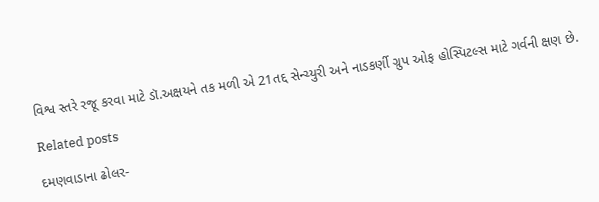વિશ્વ સ્‍તરે રજૂ કરવા માટે ડૉ.અક્ષયને તક મળી એ 21તદ્દ સેન્‍ચ્‍યુરી અને નાડકર્ણી ગ્રુપ ઓફ હોસ્‍પિટલ્‍સ માટે ગર્વની ક્ષણ છે.

Related posts

દમણવાડાના ઢોલર-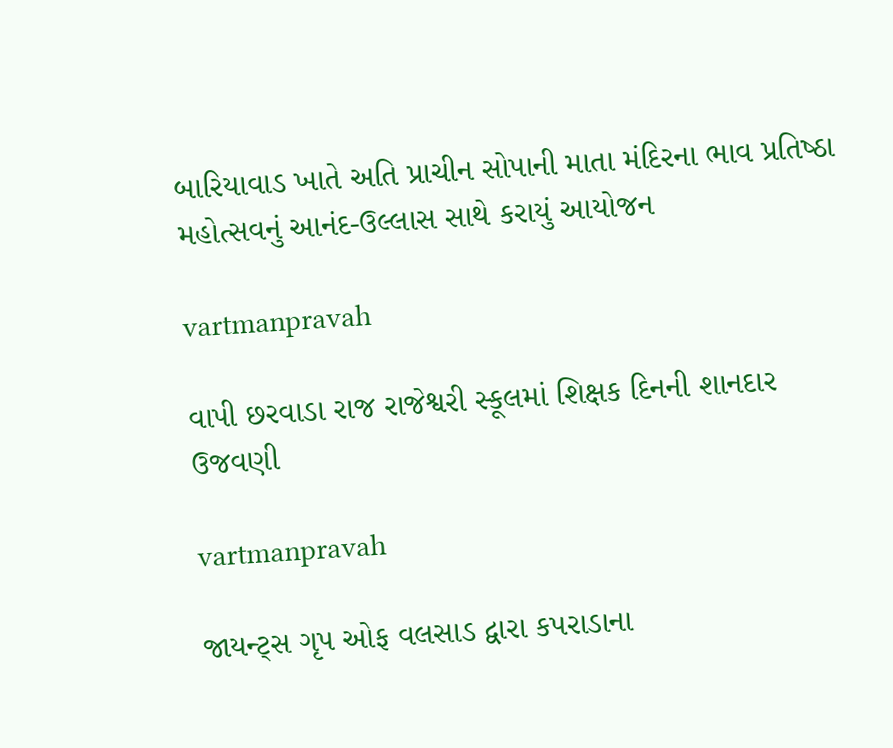બારિયાવાડ ખાતે અતિ પ્રાચીન સોપાની માતા મંદિરના ભાવ પ્રતિષ્‍ઠા મહોત્‍સવનું આનંદ-ઉલ્લાસ સાથે કરાયું આયોજન

vartmanpravah

વાપી છરવાડા રાજ રાજેશ્વરી સ્‍કૂલમાં શિક્ષક દિનની શાનદાર ઉજવણી

vartmanpravah

જાયન્‍ટ્‍સ ગૃપ ઓફ વલસાડ દ્વારા કપરાડાના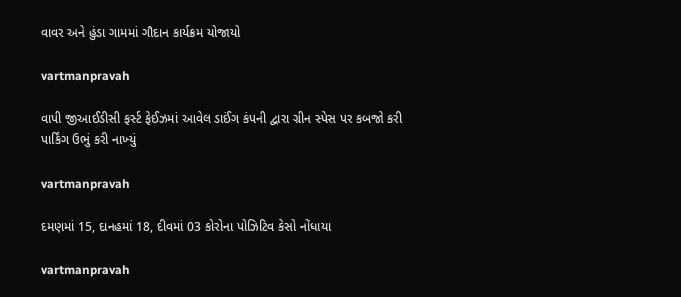વાવર અને હુંડા ગામમાં ગૌદાન કાર્યક્રમ યોજાયો

vartmanpravah

વાપી જીઆઈડીસી ફર્સ્‍ટ ફેઈઝમાં આવેલ ડાઈંગ કંપની દ્વારા ગ્રીન સ્‍પેસ પર કબજો કરી પાર્કિંગ ઉભું કરી નાખ્‍યું

vartmanpravah

દમણમાં 15, દાનહમાં 18, દીવમાં 03 કોરોના પોઝિટિવ કેસો નોંધાયા

vartmanpravah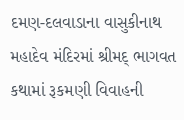દમણ-દલવાડાના વાસુકીનાથ મહાદેવ મંદિરમાં શ્રીમદ્‌ ભાગવત કથામાં રૂકમણી વિવાહની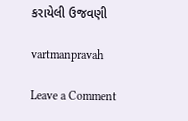કરાયેલી ઉજવણી

vartmanpravah

Leave a Comment